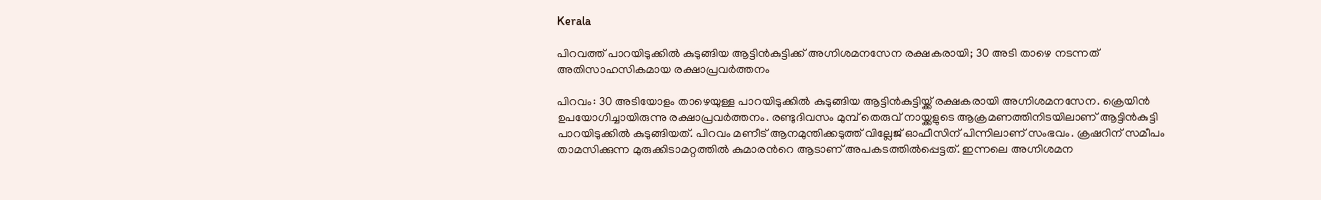Kerala

പിറവത്ത് പാറയിടുക്കിൽ കുടുങ്ങിയ ആട്ടിൻകുട്ടിക്ക് അഗ്നിശമനസേന രക്ഷകരായി; 30 അടി താഴെ നടന്നത് അതിസാഹസികമായ രക്ഷാപ്രവർത്തനം

പിറവം: 30 അടിയോളം താഴെയുള്ള പാറയിടുക്കിൽ കുടുങ്ങിയ ആട്ടിൻകുട്ടിയ്ക്ക് രക്ഷകരായി അഗ്നിശമനസേന. ക്രെയിൻ ഉപയോഗിച്ചായിരുന്നു രക്ഷാപ്രവർത്തനം. രണ്ടുദിവസം മുമ്പ് തെരുവ് നായ്ക്കളുടെ ആക്രമണത്തിനിടയിലാണ് ആട്ടിൻകുട്ടി പാറയിടുക്കിൽ കുടുങ്ങിയത്. പിറവം മണീട് ആനമുന്തിക്കടുത്ത് വില്ലേജ് ഓഫീസിന് പിന്നിലാണ് സംഭവം. ക്രഷറിന് സമീപം താമസിക്കുന്ന മുരുക്കിടാമറ്റത്തിൽ കുമാരൻറെ ആടാണ് അപകടത്തിൽപ്പെട്ടത്. ഇന്നലെ അഗ്നിശമന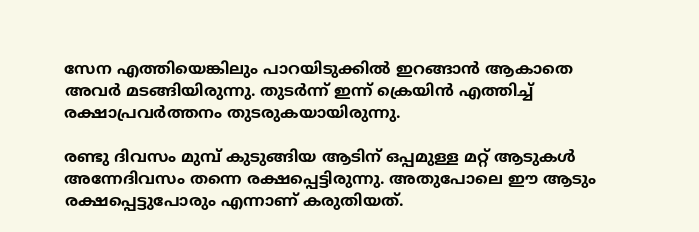സേന എത്തിയെങ്കിലും പാറയിടുക്കിൽ ഇറങ്ങാൻ ആകാതെ അവർ മടങ്ങിയിരുന്നു. തുടർന്ന് ഇന്ന് ക്രെയിൻ എത്തിച്ച് രക്ഷാപ്രവർത്തനം തുടരുകയായിരുന്നു.

രണ്ടു ദിവസം മുമ്പ് കുടുങ്ങിയ ആടിന് ഒപ്പമുള്ള മറ്റ് ആടുകൾ അന്നേദിവസം തന്നെ രക്ഷപ്പെട്ടിരുന്നു. അതുപോലെ ഈ ആടും രക്ഷപ്പെട്ടുപോരും എന്നാണ് കരുതിയത്.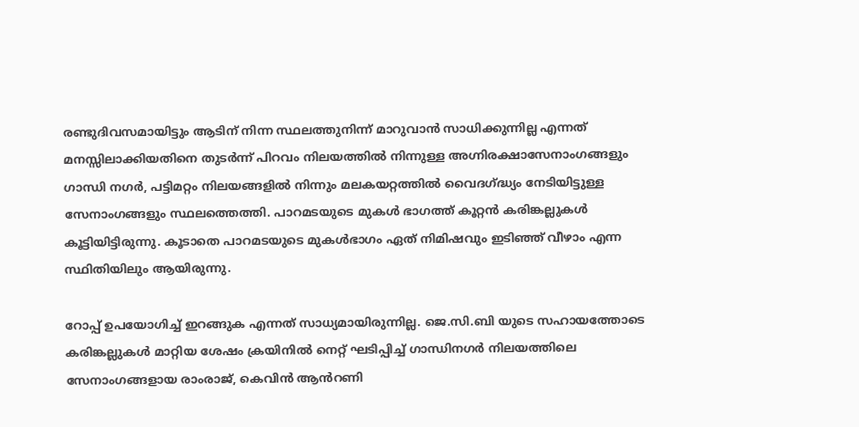രണ്ടുദിവസമായിട്ടും ആടിന് നിന്ന സ്ഥലത്തുനിന്ന് മാറുവാൻ സാധിക്കുന്നില്ല എന്നത് മനസ്സിലാക്കിയതിനെ തുടർന്ന് പിറവം നിലയത്തിൽ നിന്നുള്ള അഗ്നിരക്ഷാസേനാംഗങ്ങളും ഗാന്ധി നഗർ, പട്ടിമറ്റം നിലയങ്ങളിൽ നിന്നും മലകയറ്റത്തിൽ വൈദഗ്ദ്ധ്യം നേടിയിട്ടുള്ള സേനാംഗങ്ങളും സ്ഥലത്തെത്തി. പാറമടയുടെ മുകൾ ഭാഗത്ത് കൂറ്റൻ കരിങ്കല്ലുകൾ കൂട്ടിയിട്ടിരുന്നു. കൂടാതെ പാറമടയുടെ മുകൾഭാഗം ഏത് നിമിഷവും ഇടിഞ്ഞ് വീഴാം എന്ന സ്ഥിതിയിലും ആയിരുന്നു.

റോപ്പ് ഉപയോഗിച്ച് ഇറങ്ങുക എന്നത് സാധ്യമായിരുന്നില്ല. ജെ.സി.ബി യുടെ സഹായത്തോടെ കരിങ്കല്ലുകൾ മാറ്റിയ ശേഷം ക്രയിനിൽ നെറ്റ് ഘടിപ്പിച്ച് ഗാന്ധിനഗർ നിലയത്തിലെ സേനാംഗങ്ങളായ രാംരാജ്, കെവിൻ ആൻറണി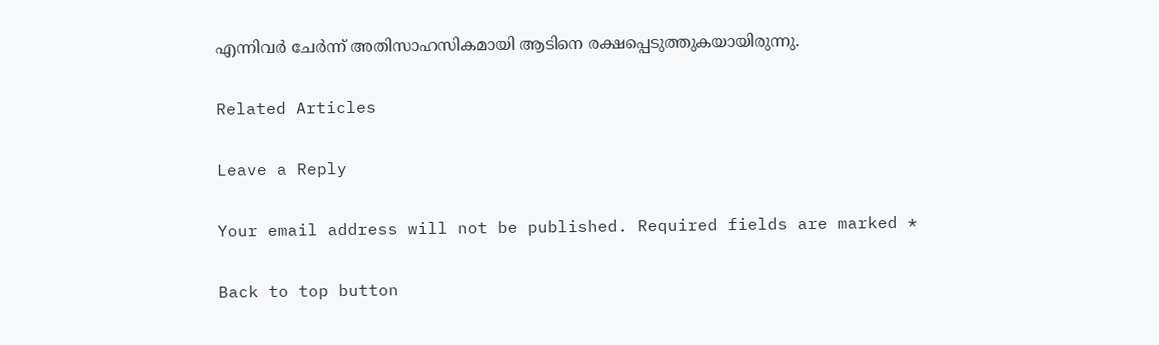എന്നിവർ ചേർന്ന് അതിസാഹസികമായി ആടിനെ രക്ഷപ്പെടുത്തുകയായിരുന്നു.

Related Articles

Leave a Reply

Your email address will not be published. Required fields are marked *

Back to top button